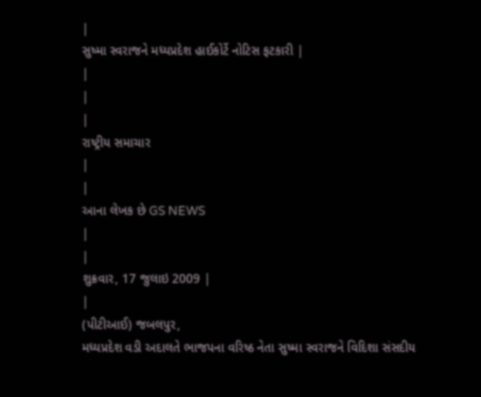|
સુષ્મા સ્વરાજને મધ્યપ્રદેશ હાઈકોર્ટે નોટિસ ફટકારી |
|
|
|
રાષ્ટ્રીય સમાચાર
|
|
આના લેખક છે GS NEWS
|
|
શુક્રવાર, 17 જુલાઇ 2009 |
|
(પીટીઆઈ) જબલપુર,
મધ્યપ્રદેશ વડી અદાલતે ભાજપના વરિષ્ઠ નેતા સુષ્મા સ્વરાજને વિદિશા સંસદીય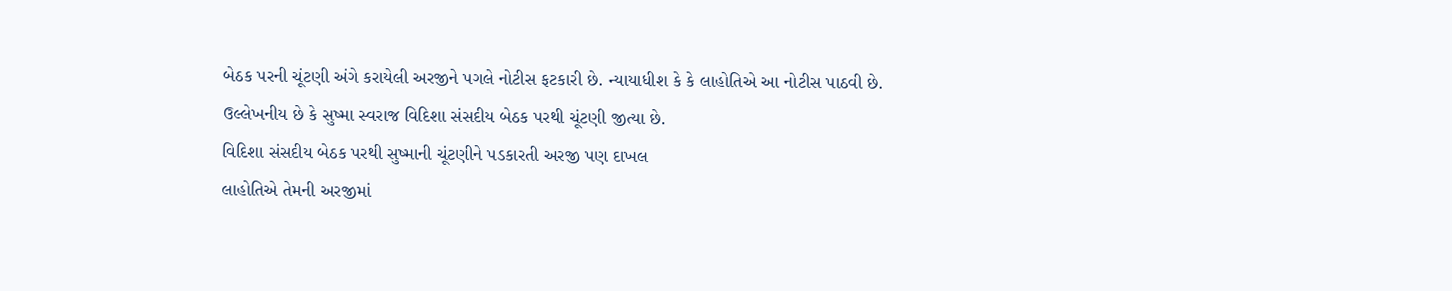બેઠક પરની ચૂંટણી અંગે કરાયેલી અરજીને પગલે નોટીસ ફટકારી છે. ન્યાયાધીશ કે કે લાહોતિએ આ નોટીસ પાઠવી છે. ઉલ્લેખનીય છે કે સુષ્મા સ્વરાજ વિદિશા સંસદીય બેઠક પરથી ચૂંટણી જીત્યા છે.
વિદિશા સંસદીય બેઠક પરથી સુષ્માની ચૂંટણીને પડકારતી અરજી પણ દાખલ
લાહોતિએ તેમની અરજીમાં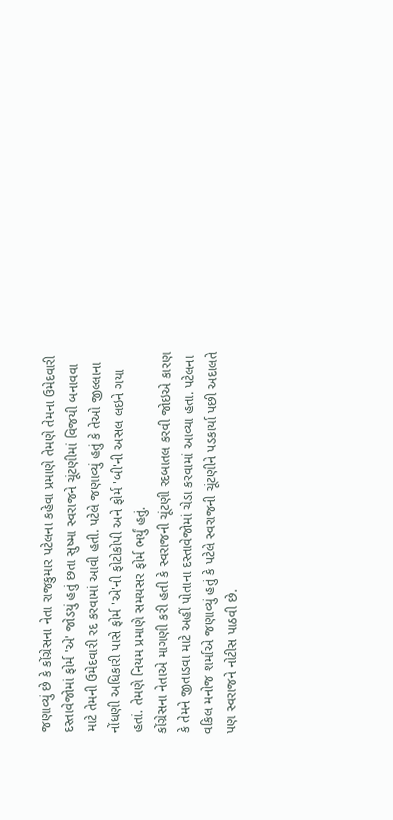જણાવ્યું છે કે કોંગ્રેસના નેતા રાજકુમાર પટેલના કહેવા પ્રમાણે તેમણે તેમના ઉમેદવારી દસ્તાવેજોમાં ફોર્મ 'એ' જોડયું હતું છતા સુષ્મા સ્વરાજને ચૂંટણીમાં વિજયી બનાવવા માટે તેમની ઉમેદવારી રદ કરવામાં આવી હતી. પટેલે જણાવ્યું હતું કે તેઓ જીલ્લાના નોંધણી અધિકારી પાસે ફોર્મ 'એ'ની ફોટોકોપી અને ફોર્મ 'બી'ની અસલ લઇને ગયા હતાં. તેમણે નિયમ પ્રમાણે સમયસર ફોર્મ ભર્યું હતું.
કોંગ્રેસના નેતાએ માગણી કરી હતી કે સ્વરાજની ચૂંટણી રદબાતલ કરવી જોઇએ કારણ કે તેમને જીતાડવા માટે અહીં પોતાના દસ્તાવેજોમાં ચેડા કરવામાં આવ્યા હતા. પટેલના વકિલ મનોજ શર્માએ જણાવ્યું હતું કે પટેલે સ્વરાજની ચૂંટણીને પડકાર્યા પછી અદાલતે પણ સ્વરાજને નોટીસ પાઠવી છે.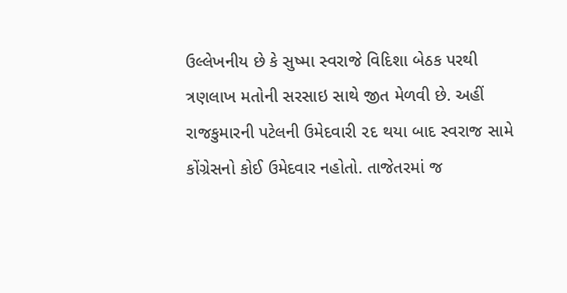ઉલ્લેખનીય છે કે સુષ્મા સ્વરાજે વિદિશા બેઠક પરથી ત્રણલાખ મતોની સરસાઇ સાથે જીત મેળવી છે. અહીં રાજકુમારની પટેલની ઉમેદવારી ૨દ થયા બાદ સ્વરાજ સામે કોંગ્રેસનો કોઈ ઉમેદવાર નહોતો. તાજેતરમાં જ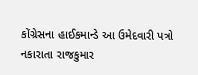કોંગ્રેસના હાઈકમાન્ડે આ ઉમેદવારી પત્રો નકારાતા રાજકુમાર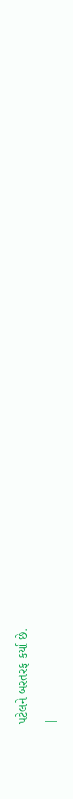પટેલને બરતરફ કર્યા છે.
|